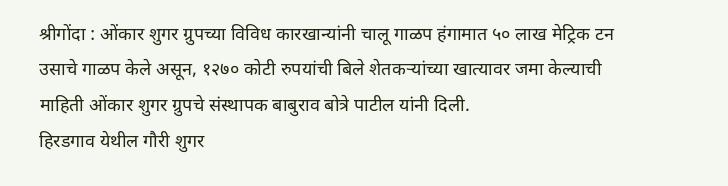श्रीगोंदा : ओंकार शुगर ग्रुपच्या विविध कारखान्यांनी चालू गाळप हंगामात ५० लाख मेट्रिक टन उसाचे गाळप केले असून, १२७० कोटी रुपयांची बिले शेतकऱ्यांच्या खात्यावर जमा केल्याची माहिती ओंकार शुगर ग्रुपचे संस्थापक बाबुराव बोत्रे पाटील यांनी दिली.
हिरडगाव येथील गौरी शुगर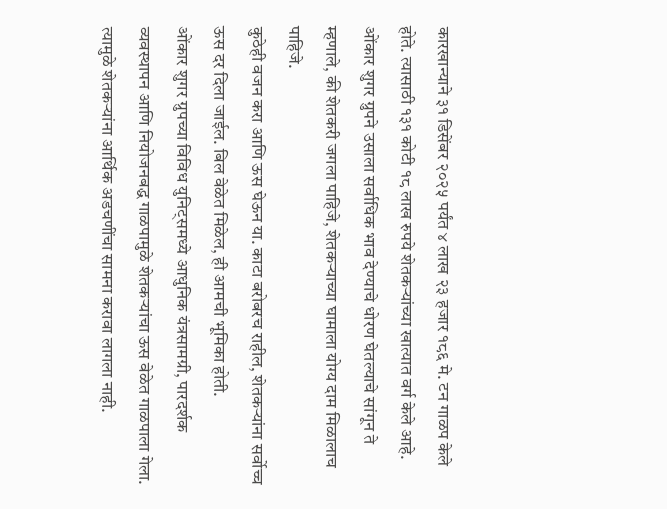कारखान्याने ३१ डिसेंबर २०२५ पर्यंत ४ लाख २३ हजार १८६ मे. टन गाळप केले होते. त्यासाठी १३१ कोटी १८ लाख रुपये शेतकऱ्यांच्या खात्यात वर्ग केले आहे.
ओंकार शुगर ग्रुपने उसाला सर्वाधिक भाव देण्याचे धोरण घेतल्याचे सांगून ते म्हणाले, की शेतकरी जगला पाहिजे, शेतकऱ्याच्या घामाला योग्य दाम मिळालाच पाहिजे.
कुठेही वजन करा आणि ऊस घेऊन या. काटा बरोबरच राहील, शेतकऱ्यांना सर्वोच्च ऊस दर दिला जाईल. बिल वेळेत मिळेल, ही आमची भूमिका होती.
ओंकार शुगर ग्रुपच्या विविध युनिट्समध्ये आधुनिक यंत्रसामग्री, पारदर्शक व्यवस्थापन आणि नियोजनबद्ध गाळपामुळे शेतकऱ्यांचा ऊस वेळेत गाळपाला गेला.
त्यामुळे शेतकऱ्यांना आर्थिक अडचणींचा सामना करावा लागला नाही.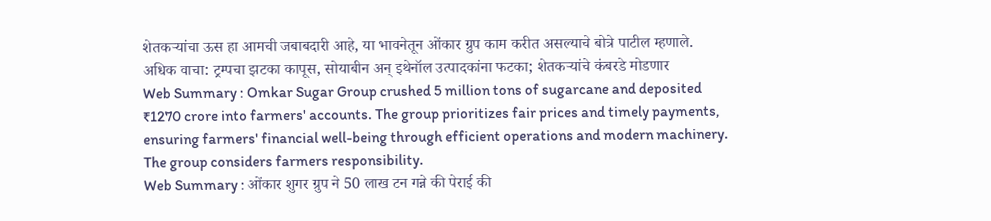शेतकऱ्यांचा ऊस हा आमची जबाबदारी आहे, या भावनेतून ओंकार ग्रुप काम करीत असल्याचे बोत्रे पाटील म्हणाले.
अधिक वाचा: ट्रम्पचा झटका कापूस, सोयाबीन अन् इथेनॉल उत्पादकांना फटका; शेतकऱ्यांचे कंबरडे मोडणार
Web Summary : Omkar Sugar Group crushed 5 million tons of sugarcane and deposited ₹1270 crore into farmers' accounts. The group prioritizes fair prices and timely payments, ensuring farmers' financial well-being through efficient operations and modern machinery. The group considers farmers responsibility.
Web Summary : ओंकार शुगर ग्रुप ने 50 लाख टन गन्ने की पेराई की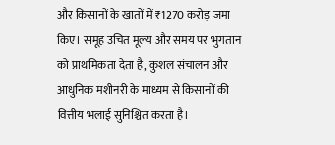और किसानों के खातों में ₹1270 करोड़ जमा किए। समूह उचित मूल्य और समय पर भुगतान को प्राथमिकता देता है, कुशल संचालन और आधुनिक मशीनरी के माध्यम से किसानों की वित्तीय भलाई सुनिश्चित करता है।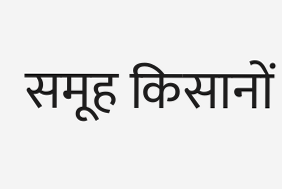समूह किसानों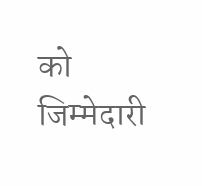को जिम्मेदारी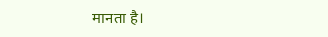मानता है।